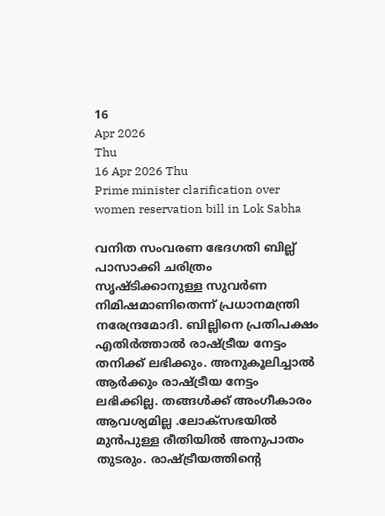16
Apr 2026
Thu
16 Apr 2026 Thu
Prime minister clarification over women reservation bill in Lok Sabha

വനിത സംവരണ ഭേദഗതി ബില്ല് പാസാക്കി ചരിത്രം സൃഷ്ടിക്കാനുള്ള സുവര്‍ണ നിമിഷമാണിതെന്ന് പ്രധാനമന്ത്രി നരേന്ദ്രമോദി. ബില്ലിനെ പ്രതിപക്ഷം എതിര്‍ത്താല്‍ രാഷ്ട്രീയ നേട്ടം തനിക്ക് ലഭിക്കും. അനുകൂലിച്ചാല്‍ ആര്‍ക്കും രാഷ്ട്രീയ നേട്ടം ലഭിക്കില്ല. തങ്ങള്‍ക്ക് അംഗീകാരം ആവശ്യമില്ല .ലോക്‌സഭയില്‍ മുന്‍പുള്ള രീതിയില്‍ അനുപാതം തുടരും. രാഷ്ട്രീയത്തിന്റെ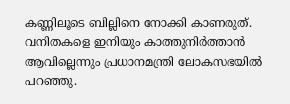കണ്ണിലൂടെ ബില്ലിനെ നോക്കി കാണരുത്. വനിതകളെ ഇനിയും കാത്തുനിര്‍ത്താന്‍ ആവില്ലെന്നും പ്രധാനമന്ത്രി ലോകസഭയില്‍ പറഞ്ഞു.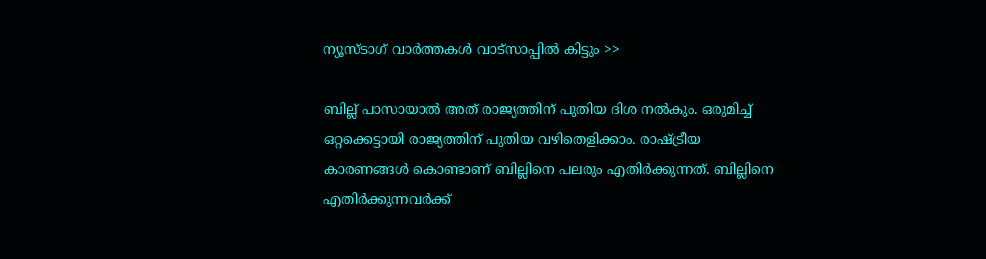ന്യൂസ്ടാഗ് വാര്‍ത്തകള്‍ വാട്‌സാപ്പില്‍ കിട്ടും >>

ബില്ല് പാസായാല്‍ അത് രാജ്യത്തിന് പുതിയ ദിശ നല്‍കും. ഒരുമിച്ച് ഒറ്റക്കെട്ടായി രാജ്യത്തിന് പുതിയ വഴിതെളിക്കാം. രാഷ്ട്രീയ കാരണങ്ങള്‍ കൊണ്ടാണ് ബില്ലിനെ പലരും എതിര്‍ക്കുന്നത്. ബില്ലിനെ എതിര്‍ക്കുന്നവര്‍ക്ക്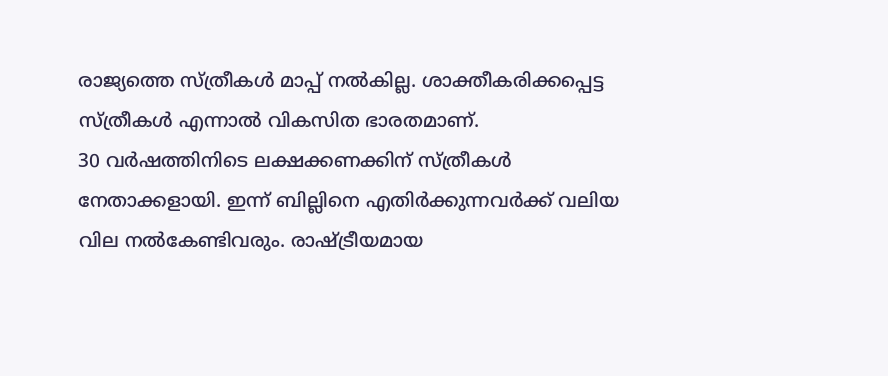രാജ്യത്തെ സ്ത്രീകള്‍ മാപ്പ് നല്‍കില്ല. ശാക്തീകരിക്കപ്പെട്ട സ്ത്രീകള്‍ എന്നാല്‍ വികസിത ഭാരതമാണ്.
30 വര്‍ഷത്തിനിടെ ലക്ഷക്കണക്കിന് സ്ത്രീകള്‍ നേതാക്കളായി. ഇന്ന് ബില്ലിനെ എതിര്‍ക്കുന്നവര്‍ക്ക് വലിയ വില നല്‍കേണ്ടിവരും. രാഷ്ട്രീയമായ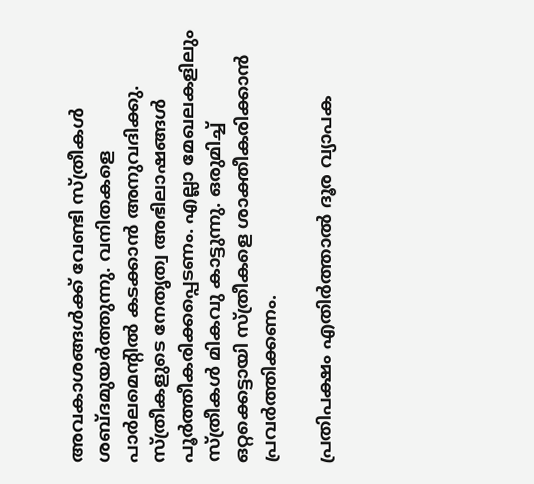അവകാശങ്ങള്‍ക്ക് വേണ്ടി സ്ത്രീകള്‍ ശബ്ദമുയര്‍ത്തുന്നു. വനിതകളെ പാര്‍ലമെന്റില്‍ കടക്കാന്‍ അനുവദിക്കു. സ്ത്രീകളുടെ നേതൃത്വ അഭിലാഷങ്ങള്‍ പൂര്‍ത്തീകരിക്കപ്പെടണം. എല്ലാ മേഖലകളിലും സ്ത്രീകള്‍ മികവു കാട്ടുന്നു. ഒരുമിച്ച് ഒറ്റക്കെട്ടായി സ്ത്രീകളെ ശാക്തീകരിക്കാന്‍ പ്രവര്‍ത്തിക്കണം.

പ്രതിപക്ഷം എതിര്‍ത്താല്‍ ദൂര വ്യാപക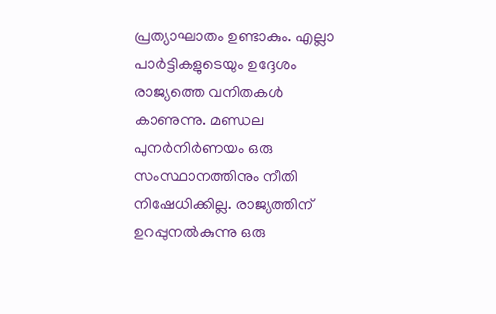പ്രത്യാഘാതം ഉണ്ടാകും. എല്ലാ പാര്‍ട്ടികളുടെയും ഉദ്ദേശം രാജ്യത്തെ വനിതകള്‍ കാണുന്നു. മണ്ഡല പുനര്‍നിര്‍ണയം ഒരു സംസ്ഥാനത്തിനും നീതി നിഷേധിക്കില്ല. രാജ്യത്തിന് ഉറപ്പുനല്‍കുന്നു ഒരു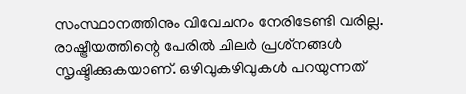സംസ്ഥാനത്തിനും വിവേചനം നേരിടേണ്ടി വരില്ല. രാഷ്ട്രീയത്തിന്റെ പേരില്‍ ചിലര്‍ പ്രശ്‌നങ്ങള്‍ സൃഷ്ടിക്കുകയാണ്. ഒഴിവുകഴിവുകള്‍ പറയുന്നത്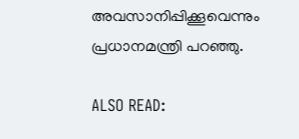അവസാനിപ്പിക്കൂവെന്നും പ്രധാനമന്ത്രി പറഞ്ഞു.

ALSO READ: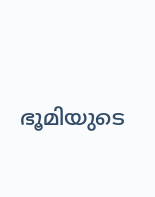ഭൂമിയുടെ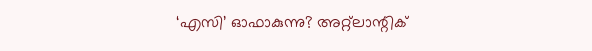‘എസി’ ഓഫാകുന്നു? അറ്റ്‌ലാന്റിക്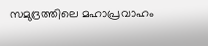സമുദ്രത്തിലെ മഹാപ്രവാഹം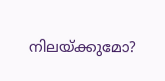നിലയ്ക്കുമോ?